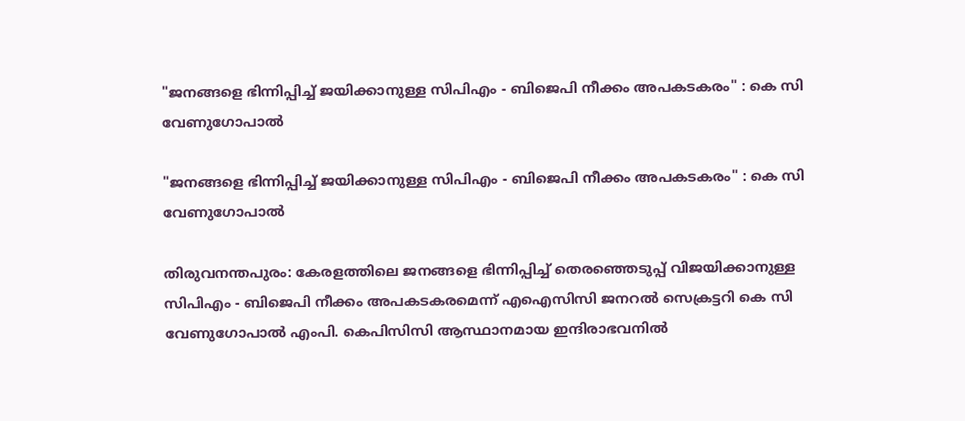"ജനങ്ങളെ ഭിന്നിപ്പിച്ച് ജയിക്കാനുള്ള സിപിഎം - ബിജെപി നീക്കം അപകടകരം" : കെ സി വേണുഗോപാൽ

"ജനങ്ങളെ ഭിന്നിപ്പിച്ച് ജയിക്കാനുള്ള സിപിഎം - ബിജെപി നീക്കം അപകടകരം" : കെ സി വേണുഗോപാൽ

തിരുവനന്തപുരം: കേരളത്തിലെ ജനങ്ങളെ ഭിന്നിപ്പിച്ച് തെരഞ്ഞെടുപ്പ് വിജയിക്കാനുള്ള സിപിഎം - ബിജെപി നീക്കം അപകടകരമെന്ന് എഐസിസി ജനറൽ സെക്രട്ടറി കെ സി വേണുഗോപാൽ എംപി. കെപിസിസി ആസ്ഥാനമായ ഇന്ദിരാഭവനിൽ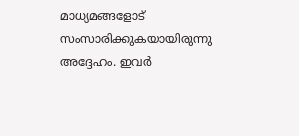മാധ്യമങ്ങളോട് സംസാരിക്കുകയായിരുന്നു അദ്ദേഹം. ഇവർ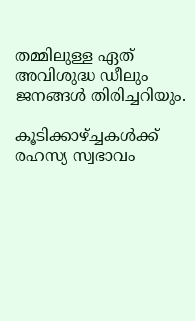തമ്മിലുള്ള ഏത് അവിശുദ്ധ ഡീലും ജനങ്ങൾ തിരിച്ചറിയും.

കൂടിക്കാഴ്ച്ചകൾക്ക് രഹസ്യ സ്വഭാവം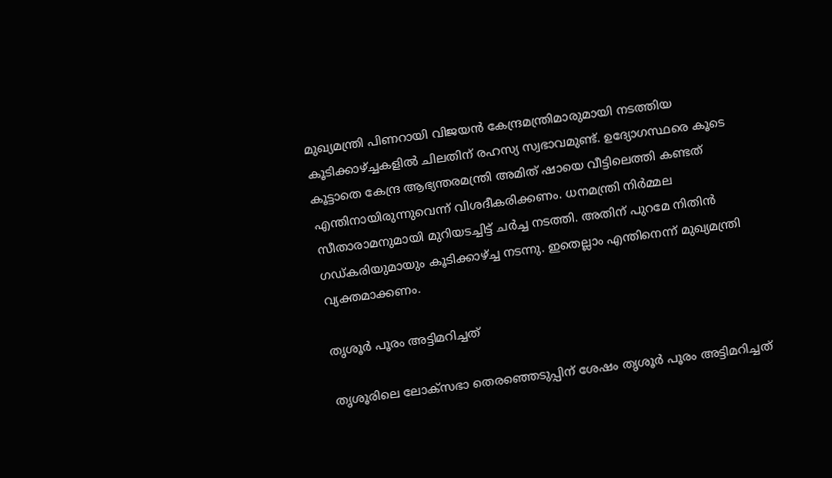മുഖ്യമന്ത്രി പിണറായി വിജയൻ കേന്ദ്രമന്ത്രിമാരുമായി നടത്തിയ കൂടിക്കാഴ്ച്ചകളിൽ ചിലതിന് രഹസ്യ സ്വഭാവമുണ്ട്. ഉദ്യോഗസ്ഥരെ കൂടെ കൂട്ടാതെ കേന്ദ്ര ആഭ്യന്തരമന്ത്രി അമിത് ഷായെ വീട്ടിലെത്തി കണ്ടത് എന്തിനായിരുന്നുവെന്ന് വിശദീകരിക്കണം. ധനമന്ത്രി നിർമ്മല സീതാരാമനുമായി മുറിയടച്ചിട്ട് ചർച്ച നടത്തി. അതിന് പുറമേ നിതിൻ ഗഡ്കരിയുമായും കൂടിക്കാഴ്ച്ച നടന്നു. ഇതെല്ലാം എന്തിനെന്ന് മുഖ്യമന്ത്രി വ്യക്തമാക്കണം.

തൃശൂർ പൂരം അട്ടിമറിച്ചത്

തൃശൂരിലെ ലോക്‌സഭാ തെരഞ്ഞെടുപ്പിന് ശേഷം തൃശൂർ പൂരം അട്ടിമറിച്ചത്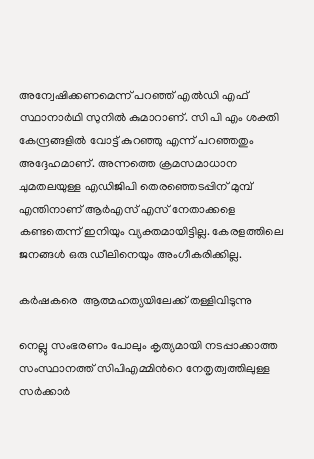അന്വേഷിക്കണമെന്ന് പറഞ്ഞ് എൽഡി എഫ് സ്ഥാനാർഥി സുനിൽ കുമാറാണ്. സി പി എം ശക്തി കേന്ദ്രങ്ങളിൽ വോട്ട് കുറഞ്ഞു എന്ന് പറഞ്ഞതും അദ്ദേഹമാണ്. അന്നത്തെ ക്രമസമാധാന ചുമതലയുള്ള എഡിജിപി തെരഞ്ഞെടപ്പിന് മുമ്പ് എന്തിനാണ് ആർഎസ് എസ് നേതാക്കളെ കണ്ടതെന്ന് ഇനിയും വ്യക്തമായിട്ടില്ല. കേരളത്തിലെ ജനങ്ങൾ ഒരു ഡീലിനെയും അംഗീകരിക്കില്ല.

കർഷകരെ  ആത്മഹത്യയിലേക്ക് തള്ളിവിടുന്നു

നെല്ലു സംഭരണം പോലും കൃത്യമായി നടപ്പാക്കാത്ത സംസ്ഥാനത്ത് സിപിഎമ്മിന്‍റെ നേതൃത്വത്തിലുള്ള സർക്കാർ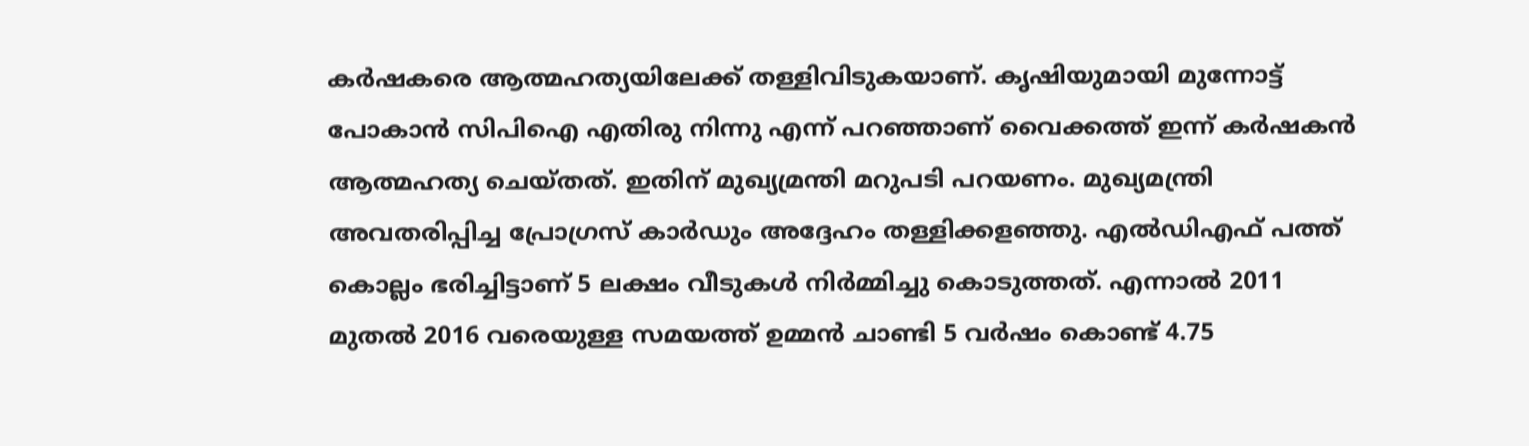കർഷകരെ ആത്മഹത്യയിലേക്ക് തള്ളിവിടുകയാണ്. കൃഷിയുമായി മുന്നോട്ട് പോകാൻ സിപിഐ എതിരു നിന്നു എന്ന് പറഞ്ഞാണ് വൈക്കത്ത് ഇന്ന് കർഷകൻ ആത്മഹത്യ ചെയ്തത്. ഇതിന് മുഖ്യമ്രന്തി മറുപടി പറയണം. മുഖ്യമന്ത്രി അവതരിപ്പിച്ച പ്രോഗ്രസ് കാർഡും അദ്ദേഹം തള്ളിക്കളഞ്ഞു. എൽഡിഎഫ് പത്ത് കൊല്ലം ഭരിച്ചിട്ടാണ് 5 ലക്ഷം വീടുകൾ നിർമ്മിച്ചു കൊടുത്തത്. എന്നാൽ 2011 മുതൽ 2016 വരെയുള്ള സമയത്ത് ഉമ്മൻ ചാണ്ടി 5 വർഷം കൊണ്ട് 4.75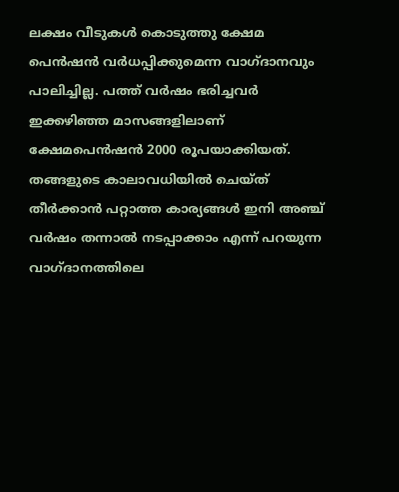ലക്ഷം വീടുകൾ കൊടുത്തു ക്ഷേമ പെൻഷൻ വർധപ്പിക്കുമെന്ന വാഗ്ദാനവും പാലിച്ചില്ല. പത്ത് വർഷം ഭരിച്ചവർ ഇക്കഴിഞ്ഞ മാസങ്ങളിലാണ് ക്ഷേമപെൻഷൻ 2000 രൂപയാക്കിയത്. തങ്ങളുടെ കാലാവധിയിൽ ചെയ്ത് തീർക്കാൻ പറ്റാത്ത കാര്യങ്ങൾ ഇനി അഞ്ച് വർഷം തന്നാൽ നടപ്പാക്കാം എന്ന് പറയുന്ന വാഗ്ദാനത്തിലെ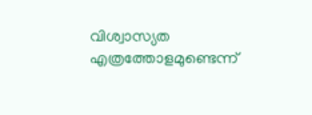വിശ്വാസ്യത എത്രത്തോളമുണ്ടെന്ന്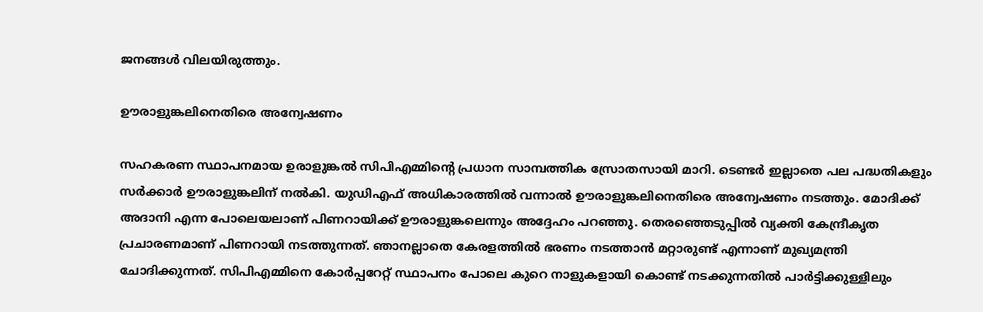ജനങ്ങൾ വിലയിരുത്തും.

ഊരാളുങ്കലിനെതിരെ അന്വേഷണം

സഹകരണ സ്ഥാപനമായ ഉരാളുങ്കൽ സിപിഎമ്മിന്‍റെ പ്രധാന സാമ്പത്തിക സ്രോതസായി മാറി. ടെണ്ടർ ഇല്ലാതെ പല പദ്ധതികളും സർക്കാർ ഊരാളുങ്കലിന് നൽകി. യുഡിഎഫ് അധികാരത്തിൽ വന്നാൽ ഊരാളുങ്കലിനെതിരെ അന്വേഷണം നടത്തും. മോദിക്ക് അദാനി എന്ന പോലെയലാണ് പിണറായിക്ക് ഊരാളുങ്കലെന്നും അദ്ദേഹം പറഞ്ഞു. തെരഞ്ഞെടുപ്പിൽ വ്യക്തി കേന്ദ്രീകൃത പ്രചാരണമാണ് പിണറായി നടത്തുന്നത്. ഞാനല്ലാതെ കേരളത്തിൽ ഭരണം നടത്താൻ മറ്റാരുണ്ട് എന്നാണ് മുഖ്യമന്ത്രി ചോദിക്കുന്നത്. സിപിഎമ്മിനെ കോർപ്പറേറ്റ് സ്ഥാപനം പോലെ കുറെ നാളുകളായി കൊണ്ട് നടക്കുന്നതിൽ പാർട്ടിക്കുള്ളിലും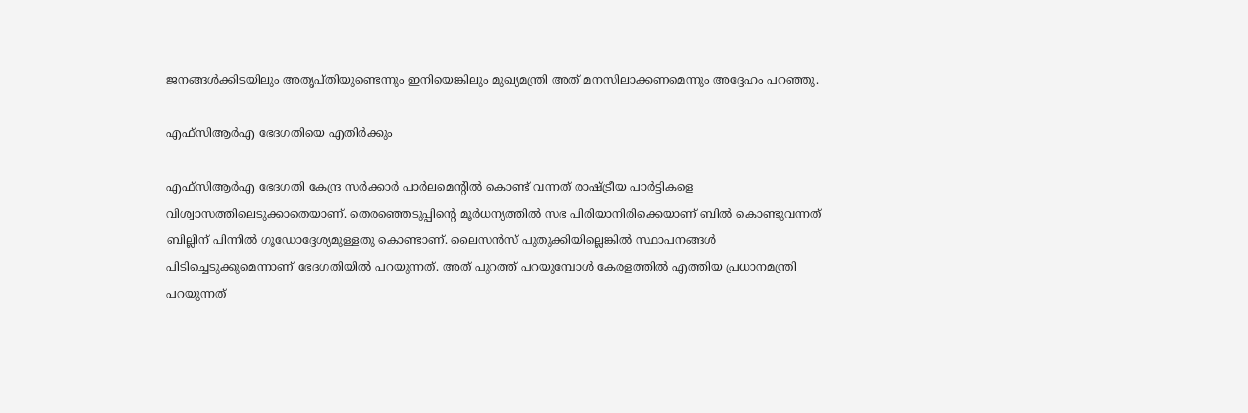ജനങ്ങൾക്കിടയിലും അതൃപ്തിയുണ്ടെന്നും ഇനിയെങ്കിലും മുഖ്യമന്ത്രി അത് മനസിലാക്കണമെന്നും അദ്ദേഹം പറഞ്ഞു.

എഫ്‌സിആർഎ ഭേദഗതിയെ എതിർക്കും

എഫ്‌സിആർഎ ഭേദഗതി കേന്ദ്ര സർക്കാർ പാർലമെന്‍റില്‍ കൊണ്ട് വന്നത് രാഷ്ട്രീയ പാർട്ടികളെ വിശ്വാസത്തിലെടുക്കാതെയാണ്. തെരഞ്ഞെടുപ്പിന്‍റെ മൂർധന്യത്തിൽ സഭ പിരിയാനിരിക്കെയാണ് ബിൽ കൊണ്ടുവന്നത് ബില്ലിന് പിന്നിൽ ഗൂഡോദ്ദേശ്യമുള്ളതു കൊണ്ടാണ്. ലൈസൻസ് പുതുക്കിയില്ലെങ്കിൽ സ്ഥാപനങ്ങൾ പിടിച്ചെടുക്കുമെന്നാണ് ഭേദഗതിയിൽ പറയുന്നത്. അത് പുറത്ത് പറയുമ്പോൾ കേരളത്തിൽ എത്തിയ പ്രധാനമന്ത്രി പറയുന്നത്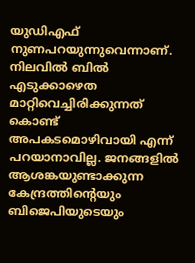യുഡിഎഫ് നുണപറയുന്നുവെന്നാണ്. നിലവിൽ ബിൽ എടുക്കാഴെത മാറ്റിവെച്ചിരിക്കുന്നത് കൊണ്ട് അപകടമൊഴിവായി എന്ന് പറയാനാവില്ല. ജനങ്ങളിൽ ആശങ്കയുണ്ടാക്കുന്ന കേന്ദ്രത്തിന്‍റെയും ബിജെപിയുടെയും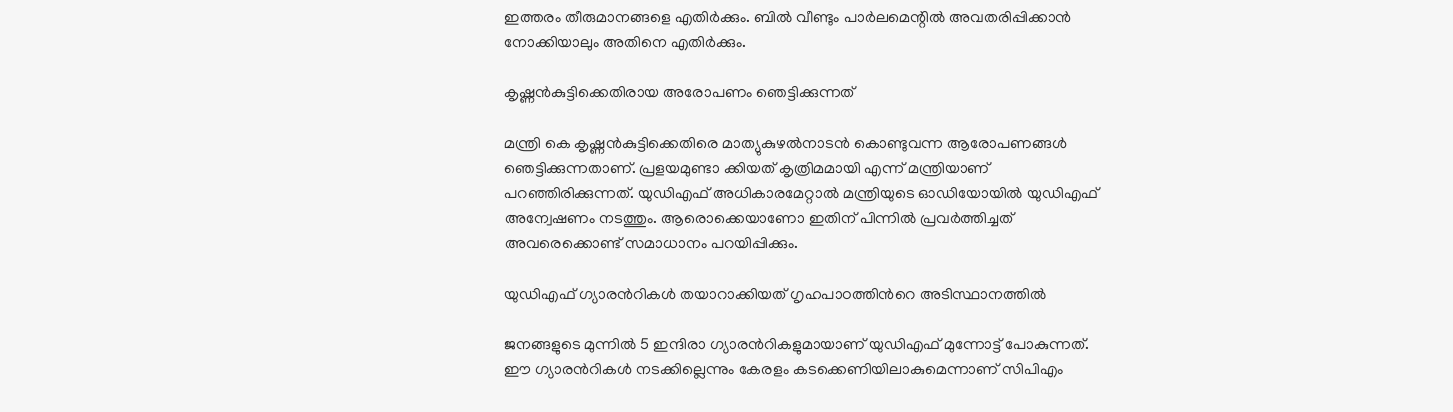ഇത്തരം തീരുമാനങ്ങളെ എതിർക്കും. ബിൽ വീണ്ടും പാർലമെന്റിൽ അവതരിപ്പിക്കാൻ നോക്കിയാലും അതിനെ എതിർക്കും.

കൃഷ്ണൻകുട്ടിക്കെതിരായ അരോപണം ഞെട്ടിക്കുന്നത്

മന്ത്രി കെ കൃഷ്ണൻകുട്ടിക്കെതിരെ മാത്യുകുഴൽനാടൻ കൊണ്ടുവന്ന ആരോപണങ്ങൾ ഞെട്ടിക്കുന്നതാണ്. പ്രളയമുണ്ടാ ക്കിയത് കൃത്രിമമായി എന്ന് മന്ത്രിയാണ് പറഞ്ഞിരിക്കുന്നത്. യുഡിഎഫ് അധികാരമേറ്റാൽ മന്ത്രിയുടെ ഓഡിയോയിൽ യുഡിഎഫ് അന്വേഷണം നടത്തും. ആരൊക്കെയാണോ ഇതിന് പിന്നിൽ പ്രവർത്തിച്ചത് അവരെക്കൊണ്ട് സമാധാനം പറയിപ്പിക്കും.

യുഡിഎഫ് ഗ്യാരന്‍റികൾ തയാറാക്കിയത് ഗൃഹപാഠത്തിന്‍റെ അടിസ്ഥാനത്തിൽ

ജനങ്ങളുടെ മുന്നിൽ 5 ഇന്ദിരാ ഗ്യാരന്‍റികളുമായാണ് യുഡിഎഫ് മുന്നോട്ട് പോകുന്നത്. ഈ ഗ്യാരന്‍റികൾ നടക്കില്ലെന്നും കേരളം കടക്കെണിയിലാകുമെന്നാണ് സിപിഎം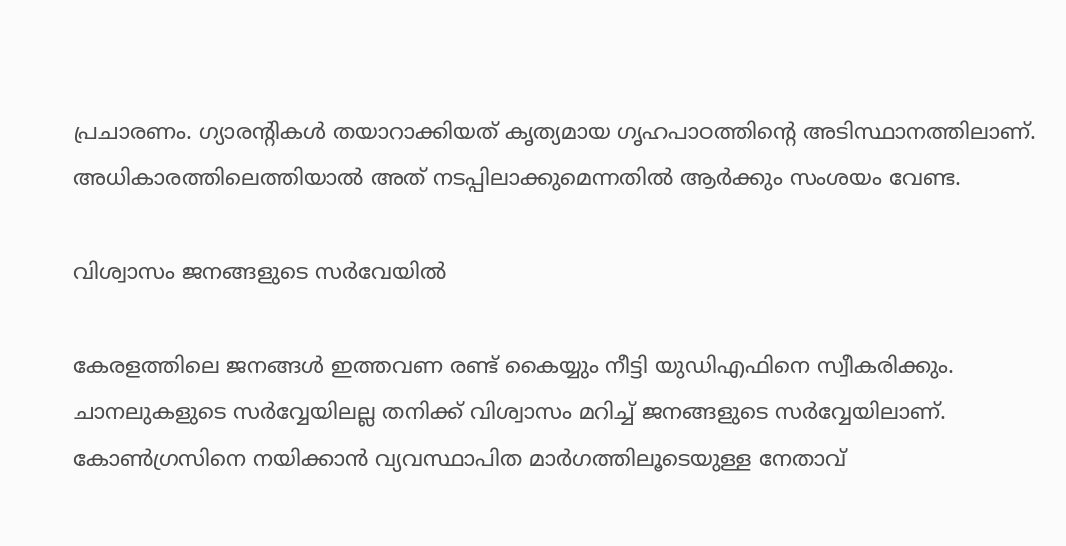പ്രചാരണം. ഗ്യാരന്‍റികൾ തയാറാക്കിയത് കൃത്യമായ ഗൃഹപാഠത്തിന്‍റെ അടിസ്ഥാനത്തിലാണ്. അധികാരത്തിലെത്തിയാൽ അത് നടപ്പിലാക്കുമെന്നതിൽ ആർക്കും സംശയം വേണ്ട.

വിശ്വാസം ജനങ്ങളുടെ സർവേയിൽ

കേരളത്തിലെ ജനങ്ങൾ ഇത്തവണ രണ്ട് കൈയ്യും നീട്ടി യുഡിഎഫിനെ സ്വീകരിക്കും. ചാനലുകളുടെ സർവ്വേയിലല്ല തനിക്ക് വിശ്വാസം മറിച്ച് ജനങ്ങളുടെ സർവ്വേയിലാണ്. കോൺഗ്രസിനെ നയിക്കാൻ വ്യവസ്ഥാപിത മാർഗത്തിലൂടെയുള്ള നേതാവ്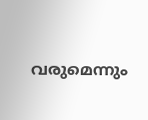വരുമെന്നും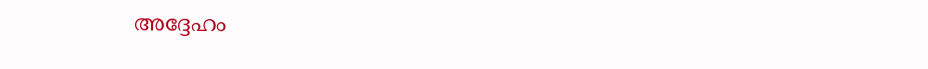അദ്ദേഹം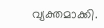വ്യക്തമാക്കി.